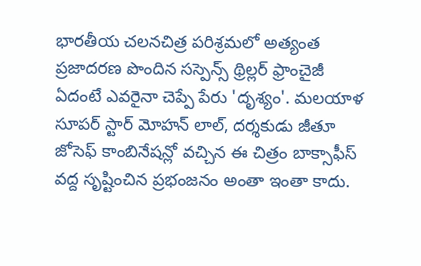భారతీయ చలనచిత్ర పరిశ్రమలో అత్యంత ప్రజాదరణ పొందిన సస్పెన్స్ థ్రిల్లర్ ఫ్రాంచైజీ ఏదంటే ఎవరైనా చెప్పే పేరు 'దృశ్యం'. మలయాళ సూపర్ స్టార్ మోహన్ లాల్, దర్శకుడు జీతూ జోసెఫ్ కాంబినేషన్లో వచ్చిన ఈ చిత్రం బాక్సాఫీస్ వద్ద సృష్టించిన ప్రభంజనం అంతా ఇంతా కాదు.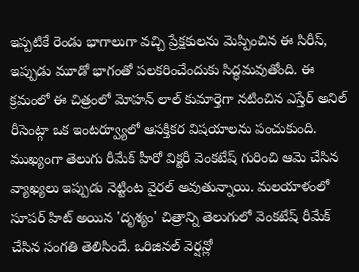ఇప్పటికే రెండు భాగాలుగా వచ్చి ప్రేక్షకులను మెప్పించిన ఈ సిరీస్, ఇప్పుడు మూడో భాగంతో పలకరించేందుకు సిద్ధమవుతోంది. ఈ క్రమంలో ఈ చిత్రంలో మోహన్ లాల్ కుమార్తెగా నటించిన ఎస్తేర్ అనిల్ రీసెంట్గా ఒక ఇంటర్వ్యూలో ఆసక్తికర విషయాలను పంచుకుంది. ముఖ్యంగా తెలుగు రీమేక్ హీరో విక్టరీ వెంకటేష్ గురించి ఆమె చేసిన వ్యాఖ్యలు ఇప్పుడు నెట్టింట వైరల్ అవుతున్నాయి. మలయాళంలో సూపర్ హిట్ అయిన 'దృశ్యం' చిత్రాన్ని తెలుగులో వెంకటేష్ రీమేక్ చేసిన సంగతి తెలిసిందే. ఒరిజినల్ వెర్షన్లో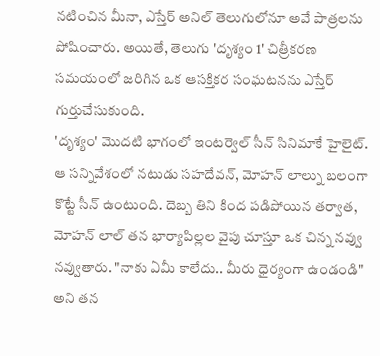నటించిన మీనా, ఎస్తేర్ అనిల్ తెలుగులోనూ అవే పాత్రలను పోషించారు. అయితే, తెలుగు 'దృశ్యం 1' చిత్రీకరణ సమయంలో జరిగిన ఒక ఆసక్తికర సంఘటనను ఎస్తేర్ గుర్తుచేసుకుంది.
'దృశ్యం' మొదటి భాగంలో ఇంటర్వెల్ సీన్ సినిమాకే హైలైట్. ఆ సన్నివేశంలో నటుడు సహదేవన్, మోహన్ లాల్ను బలంగా కొట్టే సీన్ ఉంటుంది. దెబ్బ తిని కింద పడిపోయిన తర్వాత, మోహన్ లాల్ తన భార్యాపిల్లల వైపు చూస్తూ ఒక చిన్న నవ్వు నవ్వుతారు. "నాకు ఏమీ కాలేదు.. మీరు ధైర్యంగా ఉండండి" అని తన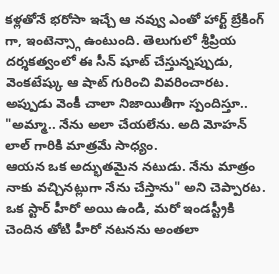కళ్లతోనే భరోసా ఇచ్చే ఆ నవ్వు ఎంతో హార్ట్ బ్రేకింగ్ గా, ఇంటెన్స్గా ఉంటుంది. తెలుగులో శ్రీప్రియ దర్శకత్వంలో ఈ సీన్ షూట్ చేస్తున్నప్పుడు, వెంకటేష్కు ఆ షాట్ గురించి వివరించారట. అప్పుడు వెంకీ చాలా నిజాయితీగా స్పందిస్తూ.. "అమ్మా.. నేను అలా చేయలేను. అది మోహన్ లాల్ గారికి మాత్రమే సాధ్యం.
ఆయన ఒక అద్భుతమైన నటుడు. నేను మాత్రం నాకు వచ్చినట్లుగా నేను చేస్తాను" అని చెప్పారట. ఒక స్టార్ హీరో అయి ఉండి, మరో ఇండస్ట్రీకి చెందిన తోటి హీరో నటనను అంతలా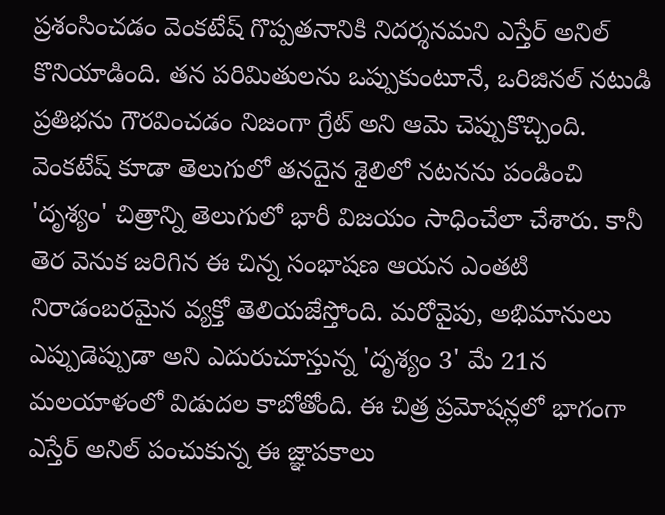ప్రశంసించడం వెంకటేష్ గొప్పతనానికి నిదర్శనమని ఎస్తేర్ అనిల్ కొనియాడింది. తన పరిమితులను ఒప్పుకుంటూనే, ఒరిజినల్ నటుడి ప్రతిభను గౌరవించడం నిజంగా గ్రేట్ అని ఆమె చెప్పుకొచ్చింది.
వెంకటేష్ కూడా తెలుగులో తనదైన శైలిలో నటనను పండించి 'దృశ్యం' చిత్రాన్ని తెలుగులో భారీ విజయం సాధించేలా చేశారు. కానీ తెర వెనుక జరిగిన ఈ చిన్న సంభాషణ ఆయన ఎంతటి నిరాడంబరమైన వ్యక్తో తెలియజేస్తోంది. మరోవైపు, అభిమానులు ఎప్పుడెప్పుడా అని ఎదురుచూస్తున్న 'దృశ్యం 3' మే 21న మలయాళంలో విడుదల కాబోతోంది. ఈ చిత్ర ప్రమోషన్లలో భాగంగా ఎస్తేర్ అనిల్ పంచుకున్న ఈ జ్ఞాపకాలు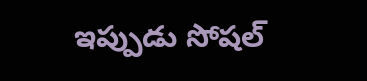ఇప్పుడు సోషల్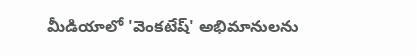మీడియాలో 'వెంకటేష్' అభిమానులను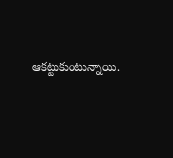ఆకట్టుకుంటున్నాయి.